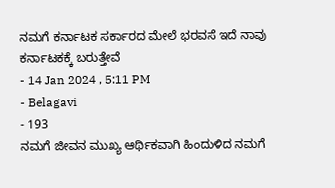ನಮಗೆ ಕರ್ನಾಟಕ ಸರ್ಕಾರದ ಮೇಲೆ ಭರವಸೆ ಇದೆ ನಾವು ಕರ್ನಾಟಕಕ್ಕೆ ಬರುತ್ತೇವೆ
- 14 Jan 2024 , 5:11 PM
- Belagavi
- 193
ನಮಗೆ ಜೀವನ ಮುಖ್ಯ ಆರ್ಥಿಕವಾಗಿ ಹಿಂದುಳಿದ ನಮಗೆ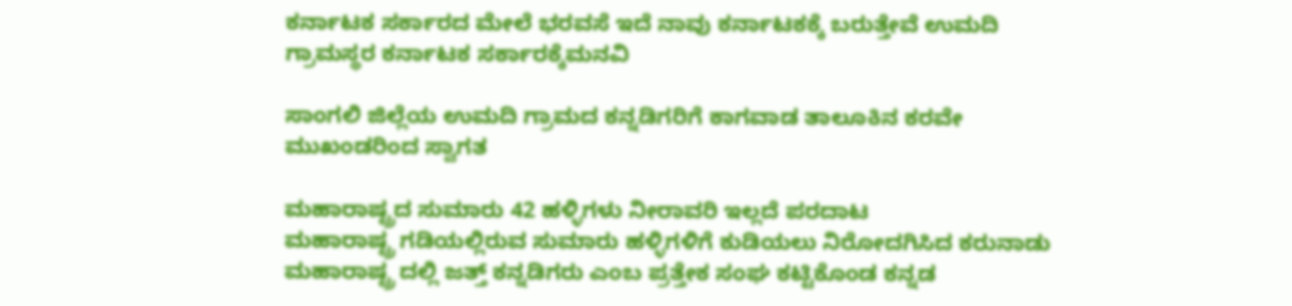ಕರ್ನಾಟಕ ಸರ್ಕಾರದ ಮೇಲೆ ಭರವಸೆ ಇದೆ ನಾವು ಕರ್ನಾಟಕಕ್ಕೆ ಬರುತ್ತೇವೆ ಉಮದಿ ಗ್ರಾಮಸ್ಥರ ಕರ್ನಾಟಕ ಸರ್ಕಾರಕ್ಕೆಮನವಿ

ಸಾಂಗಲಿ ಜಿಲ್ಲೆಯ ಉಮದಿ ಗ್ರಾಮದ ಕನ್ನಡಿಗರಿಗೆ ಕಾಗವಾಡ ತಾಲೂಕಿನ ಕರವೇ ಮುಖಂಡರಿಂದ ಸ್ವಾಗತ

ಮಹಾರಾಷ್ಟ್ರದ ಸುಮಾರು 42 ಹಳ್ಳಿಗಳು ನೀರಾವರಿ ಇಲ್ಲದೆ ಪರದಾಟ
ಮಹಾರಾಷ್ಟ್ರ ಗಡಿಯಲ್ಲಿರುವ ಸುಮಾರು ಹಳ್ಳಿಗಳಿಗೆ ಕುಡಿಯಲು ನಿರೋದಗಿಸಿದ ಕರುನಾಡು
ಮಹಾರಾಷ್ಟ್ರ ದಲ್ಲಿ ಜತ್ತ್ ಕನ್ನಡಿಗರು ಎಂಬ ಪ್ರತ್ತೇಕ ಸಂಘ ಕಟ್ಟಿಕೊಂಡ ಕನ್ನಡ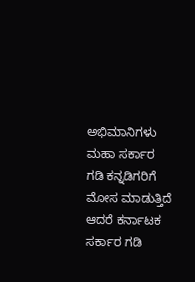ಅಭಿಮಾನಿಗಳು
ಮಹಾ ಸರ್ಕಾರ ಗಡಿ ಕನ್ನಡಿಗರಿಗೆ ಮೋಸ ಮಾಡುತ್ತಿದೆ ಆದರೆ ಕರ್ನಾಟಕ ಸರ್ಕಾರ ಗಡಿ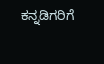ಕನ್ನಡಿಗರಿಗೆ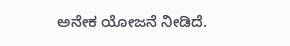ಅನೇಕ ಯೋಜನೆ ನೀಡಿದೆ.